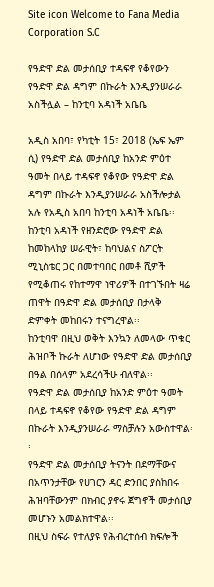Site icon Welcome to Fana Media Corporation S.C

የዓድዋ ድል መታሰቢያ ተዳፍኖ የቆየውን የዓድዋ ድል ዳግም በኩራት እንዲያንሠራራ አስችሏል – ከንቲባ አዳነች አቤቤ

አዲስ አበባ፣ የካቲት 15፣ 2018 (ኤፍ ኤም ሲ) የዓድዋ ድል መታሰቢያ ከአንድ ምዕተ ዓመት በላይ ተዳፍኖ የቆየው የዓድዋ ድል ዳግም በኩራት እንዲያንሠራራ አስችሎታል አሉ የአዲስ አበባ ከንቲባ አዳነች አቤቤ፡፡
ከንቲባ አዳነች የዘንድሮው የዓድዋ ድል ከመከላከያ ሠራዊት፣ ከባህልና ስፖርት ሚኒስቴር ጋር በመተባበር በመቶ ሺዎች የሚቆጠሩ የከተማዋ ነዋሪዎች በተገኙበት ዛሬ ጠዋት በዓድዋ ድል መታሰቢያ በታላቅ ድምቀት መከበሩን ተናግረዋል፡፡
ከንቲባዋ በዚህ ወቅት እንኳን ለመላው ጥቁር ሕዝቦች ኩራት ለሆነው የዓድዋ ድል መታሰቢያ በዓል በሰላም አደረሳችሁ ብለዋል፡፡
የዓድዋ ድል መታሰቢያ ከአንድ ምዕተ ዓመት በላይ ተዳፍኖ የቆየው የዓድዋ ድል ዳግም በኩራት እንዲያንሠራራ ማስቻሉን አውስተዋል፡፡
የዓድዋ ድል መታሰቢያ ትናንት በደማቸውና በአጥንታቸው የሀገርን ዳር ድንበር ያስከበሩ ሕዝባቸውንም በክብር ያኖሩ ጀግኖች መታሰቢያ መሆኑን አመልክተዋል፡፡
በዚህ ስፍራ የተለያዩ የሕብረተሰብ ክፍሎች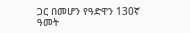ጋር በመሆን የዓድዋን 130ኛ ዓመት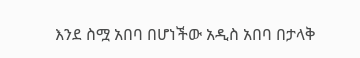እንደ ስሟ አበባ በሆነችው አዲስ አበባ በታላቅ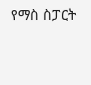የማስ ስፓርት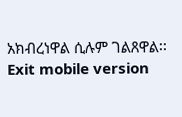አክብረነዋል ሲሉም ገልጸዋል፡፡
Exit mobile version